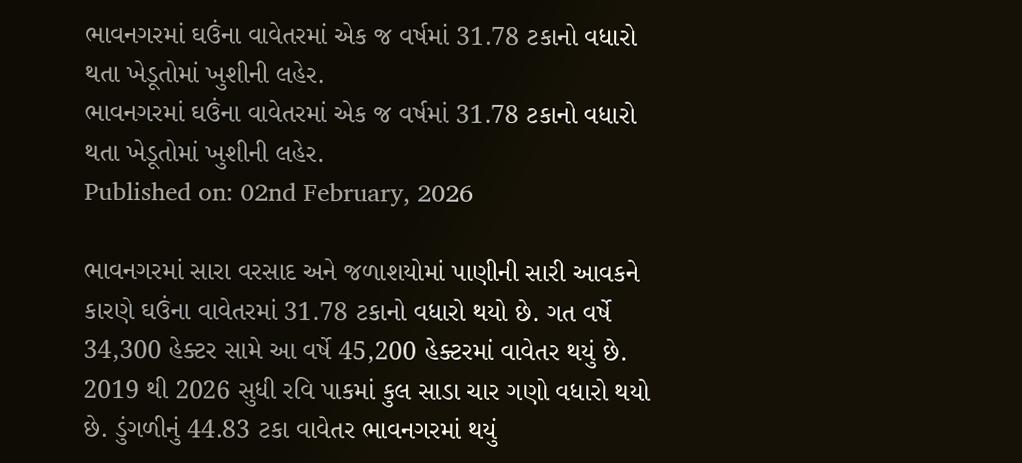ભાવનગરમાં ઘઉંના વાવેતરમાં એક જ વર્ષમાં 31.78 ટકાનો વધારો થતા ખેડૂતોમાં ખુશીની લહેર.
ભાવનગરમાં ઘઉંના વાવેતરમાં એક જ વર્ષમાં 31.78 ટકાનો વધારો થતા ખેડૂતોમાં ખુશીની લહેર.
Published on: 02nd February, 2026

ભાવનગરમાં સારા વરસાદ અને જળાશયોમાં પાણીની સારી આવકને કારણે ઘઉંના વાવેતરમાં 31.78 ટકાનો વધારો થયો છે. ગત વર્ષે 34,300 હેક્ટર સામે આ વર્ષે 45,200 હેક્ટરમાં વાવેતર થયું છે. 2019 થી 2026 સુધી રવિ પાકમાં કુલ સાડા ચાર ગણો વધારો થયો છે. ડુંગળીનું 44.83 ટકા વાવેતર ભાવનગરમાં થયું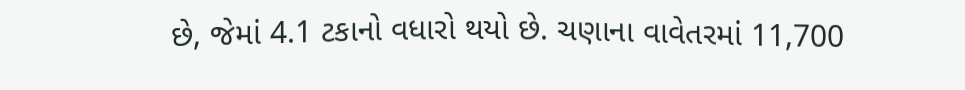છે, જેમાં 4.1 ટકાનો વધારો થયો છે. ચણાના વાવેતરમાં 11,700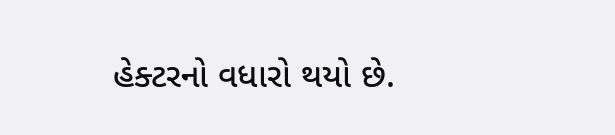હેક્ટરનો વધારો થયો છે.